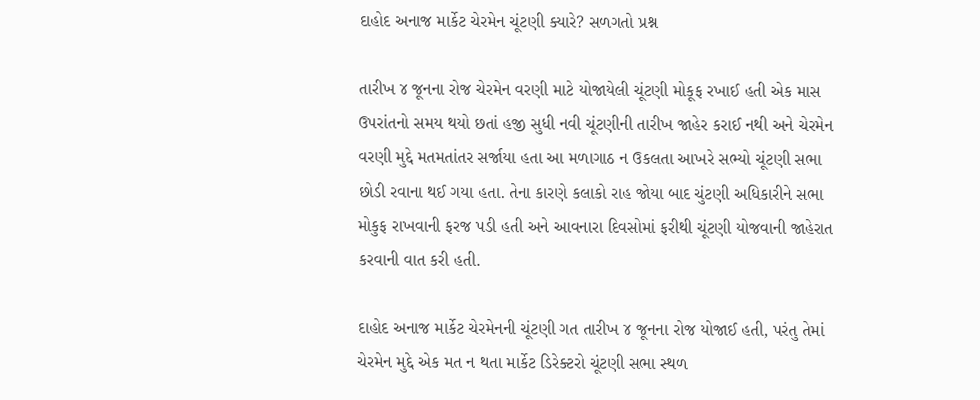દાહોદ અનાજ માર્કેટ ચેરમેન ચૂંટણી ક્યારે? સળગતો પ્રશ્ન

તારીખ ૪ જૂનના રોજ ચેરમેન વરણી માટે યોજાયેલી ચૂંટણી મોકૂફ રખાઈ હતી એક માસ ઉપરાંતનો સમય થયો છતાં હજી સુધી નવી ચૂંટણીની તારીખ જાહેર કરાઈ નથી અને ચેરમેન વરણી મુદ્દે મતમતાંતર સર્જાયા હતા આ મળાગાઠ ન ઉકલતા આખરે સભ્યો ચૂંટણી સભા છોડી રવાના થઈ ગયા હતા. તેના કારણે કલાકો રાહ જોયા બાદ ચુંટણી અધિકારીને સભા મોકુફ રાખવાની ફરજ પડી હતી અને આવનારા દિવસોમાં ફરીથી ચૂંટણી યોજવાની જાહેરાત કરવાની વાત કરી હતી.

દાહોદ અનાજ માર્કેટ ચેરમેનની ચૂંટણી ગત તારીખ ૪ જૂનના રોજ યોજાઈ હતી, પરંતુ તેમાં ચેરમેન મુદ્દે એક મત ન થતા માર્કેટ ડિરેક્ટરો ચૂંટણી સભા સ્થળ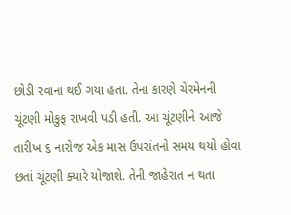છોડી રવાના થઈ ગયા હતા. તેના કારણે ચેરમેનની ચૂંટણી મોકુફ રાખવી પડી હતી. આ ચૂંટણીને આજે તારીખ ૬ નારોજ એક માસ ઉપરાંતનો સમય થયો હોવા છતાં ચૂંટણી ક્યારે યોજાશે. તેની જાહેરાત ન થતા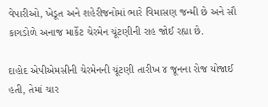વેપારીઓ, ખેડૂત અને શહેરીજનોમાં ભારે વિમાસણ જન્મી છે અને સૌ કાગડોળે અનાજ માર્કેટ ચેરમેન ચૂંટણીની રાહ જોઈ રહ્યા છે.

દાહોદ એપીએમસીની ચેરમેનની ચૂંટણી તારીખ ૪ જૂનના રોજ યોજાઈ હતી, તેમાં ચાર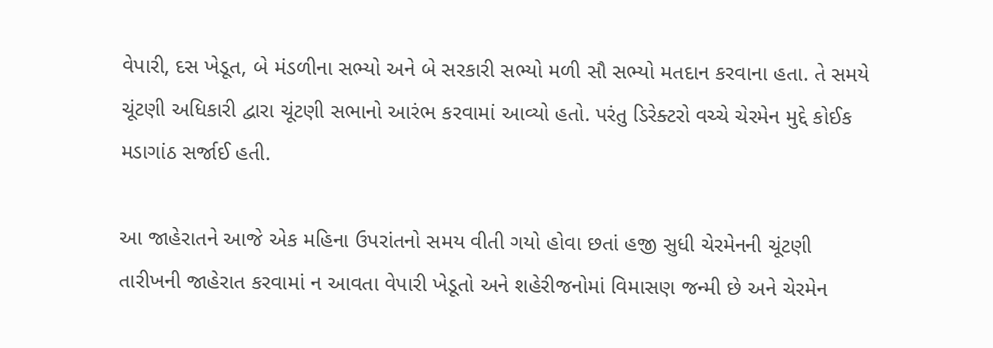વેપારી, દસ ખેડૂત, બે મંડળીના સભ્યો અને બે સરકારી સભ્યો મળી સૌ સભ્યો મતદાન કરવાના હતા. તે સમયે ચૂંટણી અધિકારી દ્વારા ચૂંટણી સભાનો આરંભ કરવામાં આવ્યો હતો. પરંતુ ડિરેક્ટરો વચ્ચે ચેરમેન મુદ્દે કોઈક મડાગાંઠ સર્જાઈ હતી.

આ જાહેરાતને આજે એક મહિના ઉપરાંતનો સમય વીતી ગયો હોવા છતાં હજી સુધી ચેરમેનની ચૂંટણી તારીખની જાહેરાત કરવામાં ન આવતા વેપારી ખેડૂતો અને શહેરીજનોમાં વિમાસણ જન્મી છે અને ચેરમેન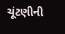ચૂંટણીની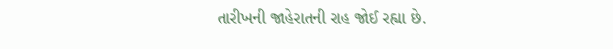તારીખની જાહેરાતની રાહ જોઈ રહ્યા છે.